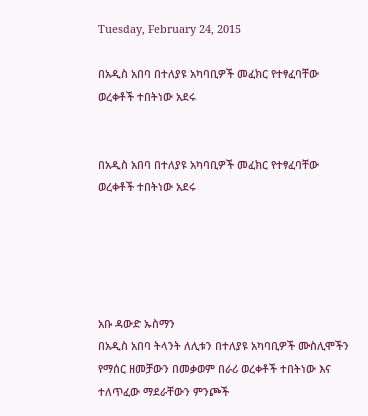Tuesday, February 24, 2015

በአዲስ አበባ በተለያዩ አካባቢዎች መፈክር የተፃፈባቸው ወረቀቶች ተበትነው አደሩ


በአዲስ አበባ በተለያዩ አካባቢዎች መፈክር የተፃፈባቸው ወረቀቶች ተበትነው አደሩ





አቡ ዳውድ ኡስማን
በአዲስ አበባ ትላንት ለሊቱን በተለያዩ አካባቢዎች ሙስሊሞችን የማሰር ዘመቻውን በመቃወም በራሪ ወረቀቶች ተበትነው እና ተለጥፈው ማደራቸውን ምንጮች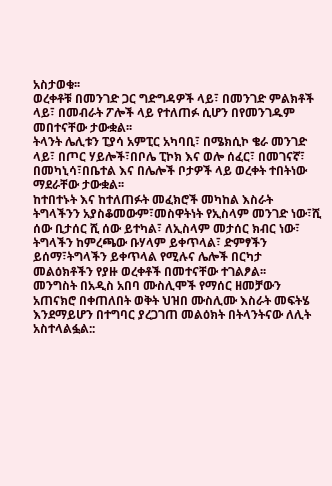አስታወቁ፡፡
ወረቀቶቹ በመንገድ ጋር ግድግዳዎች ላይ፣ በመንገድ ምልክቶች ላይ፣ በመብራት ፖሎች ላይ የተለጠፉ ሲሆን በየመንገዱም መበተናቸው ታውቋል፡፡
ትላንት ሌሊቱን ፒያሳ አምፒር አካባቢ፣ በሜክሲኮ ቄራ መንገድ ላይ፣ በጦር ሃይሎች፣በቦሌ ፒኮክ እና ወሎ ሰፈር፣ በመገናኛ፣ በመካኒሳ፣በቤተል እና በሌሎች ቦታዎች ላይ ወረቀት ተበትነው ማደራቸው ታውቋል፡፡
ከተበተኑት እና ከተለጠፉት መፈክሮች መካከል እስራት ትግላችንን አያስቆመውም፣መስዋትነት የኢስላም መንገድ ነው፣ሺ ሰው ቢታሰር ሺ ሰው ይተካል፣ ለኢስላም መታሰር ክብር ነው፣ ትግላችን ከምረጫው ቡሃላም ይቀጥላል፣ ድምፃችን ይሰማ፣ትግላችን ይቀጥላል የሚሉና ሌሎች በርካታ መልዕክቶችን የያዙ ወረቀቶች በመተናቸው ተገልፆል፡፡
መንግስት በአዲስ አበባ ሙስሊሞች የማሰር ዘመቻውን አጠናክሮ በቀጠለበት ወቅት ህዝበ ሙስሊሙ እስራት መፍትሄ እንደማይሆን በተግባር ያረጋገጠ መልዕክት በትላንትናው ለሊት አስተላልፏል::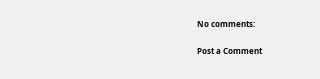No comments:

Post a Comment